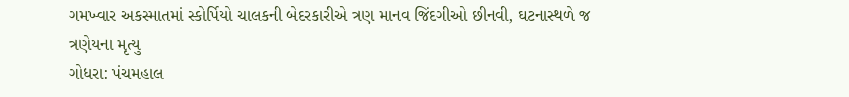ગમખ્વાર અકસ્માતમાં સ્કોર્પિયો ચાલકની બેદરકારીએ ત્રણ માનવ જિંદગીઓ છીનવી, ઘટનાસ્થળે જ ત્રણેયના મૃત્યુ
ગોધરા: પંચમહાલ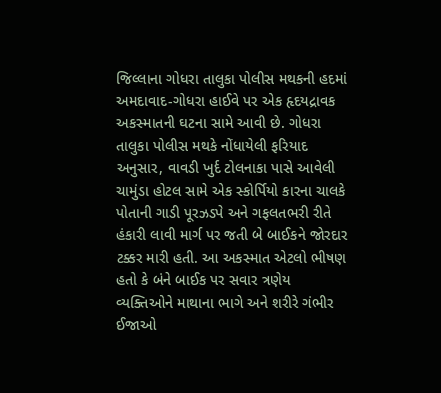જિલ્લાના ગોધરા તાલુકા પોલીસ મથકની હદમાં અમદાવાદ-ગોધરા હાઈવે પર એક હૃદયદ્રાવક અકસ્માતની ઘટના સામે આવી છે. ગોધરા તાલુકા પોલીસ મથકે નોંધાયેલી ફરિયાદ અનુસાર, વાવડી ખુર્દ ટોલનાકા પાસે આવેલી ચામુંડા હોટલ સામે એક સ્કોર્પિયો કારના ચાલકે પોતાની ગાડી પૂરઝડપે અને ગફલતભરી રીતે હંકારી લાવી માર્ગ પર જતી બે બાઈકને જોરદાર ટક્કર મારી હતી. આ અકસ્માત એટલો ભીષણ હતો કે બંને બાઈક પર સવાર ત્રણેય વ્યક્તિઓને માથાના ભાગે અને શરીરે ગંભીર ઈજાઓ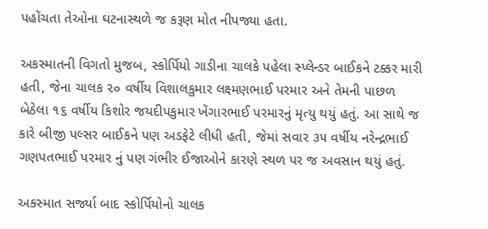પહોંચતા તેઓના ઘટનાસ્થળે જ કરૂણ મોત નીપજ્યા હતા.

અકસ્માતની વિગતો મુજબ, સ્કોર્પિયો ગાડીના ચાલકે પહેલા સ્પ્લેન્ડર બાઈકને ટક્કર મારી હતી, જેના ચાલક ૨૦ વર્ષીય વિશાલકુમાર લક્ષ્મણભાઈ પરમાર અને તેમની પાછળ બેઠેલા ૧૬ વર્ષીય કિશોર જયદીપકુમાર ખેંગારભાઈ પરમારનું મૃત્યુ થયું હતું. આ સાથે જ કારે બીજી પલ્સર બાઈકને પણ અડફેટે લીધી હતી, જેમાં સવાર ૩૫ વર્ષીય નરેન્દ્રભાઈ ગણપતભાઈ પરમાર નું પણ ગંભીર ઈજાઓને કારણે સ્થળ પર જ અવસાન થયું હતું.

અકસ્માત સર્જ્યા બાદ સ્કોર્પિયોનો ચાલક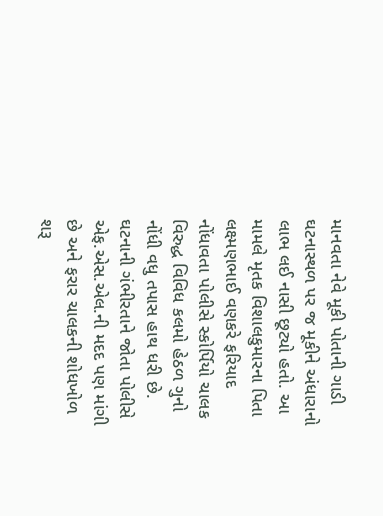માનવતા નેવે મૂકી પોતાની ગાડી ઘટનાસ્થળ પર જ મૂકીને અંધારાનો લાભ લઈ નાસી છૂટ્યો હતો. આ મામલે મૃતક વિશાલકુમારના પિતા લક્ષ્મણભાઈ વણકરે ફરિયાદ નોંધાવતા પોલીસે સ્કોર્પિયો ચાલક વિરુદ્ધ વિવિધ કલમો હેઠળ ગુનો નોંધી વધુ તપાસ હાથ ધરી છે. ઘટનાની ગંભીરતાને જોતા પોલીસે એફ.એસ.એલ.ની મદદ પણ માંગી છે અને ફરાર ચાલકની શોધખોળ શરૂ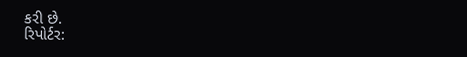કરી છે.
રિપોર્ટર: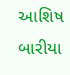આશિષ બારીયા